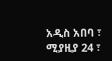አዲስ አበባ ፣ ሚያዚያ 24 ፣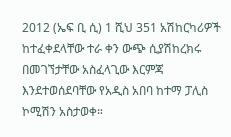2012 (ኤፍ ቢ ሲ) 1 ሺህ 351 አሽከርካሪዎች ከተፈቀደላቸው ተራ ቀን ውጭ ሲያሽከረክሩ በመገኘታቸው አስፈላጊው እርምጃ እንደተወሰደባቸው የአዲስ አበባ ከተማ ፓሊስ ኮሚሽን አስታወቀ።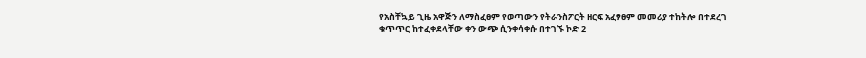የአስቸኳይ ጊዜ አዋጅን ለማስፈፀም የወጣውን የትራንስፖርት ዘርፍ አፈፃፀም መመሪያ ተከትሎ በተደረገ ቁጥጥር ከተፈቀደላቸው ቀን ውጭ ሲንቀሳቀሱ በተገኙ ኮድ 2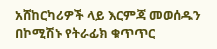አሸከርካሪዎች ላይ እርምጃ መወሰዱን በኮሚሽኑ የትራፊክ ቁጥጥር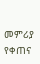መምሪያ የቀጠና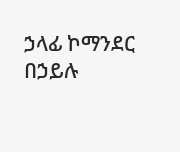ኃላፊ ኮማንደር በኃይሉ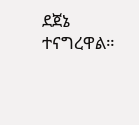ደጀኔ ተናግረዋል።